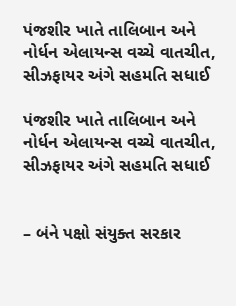પંજશીર ખાતે તાલિબાન અને નોર્ધન એલાયન્સ વચ્ચે વાતચીત, સીઝફાયર અંગે સહમતિ સધાઈ

પંજશીર ખાતે તાલિબાન અને નોર્ધન એલાયન્સ વચ્ચે વાતચીત, સીઝફાયર અંગે સહમતિ સધાઈ


– બંને પક્ષો સંયુક્ત સરકાર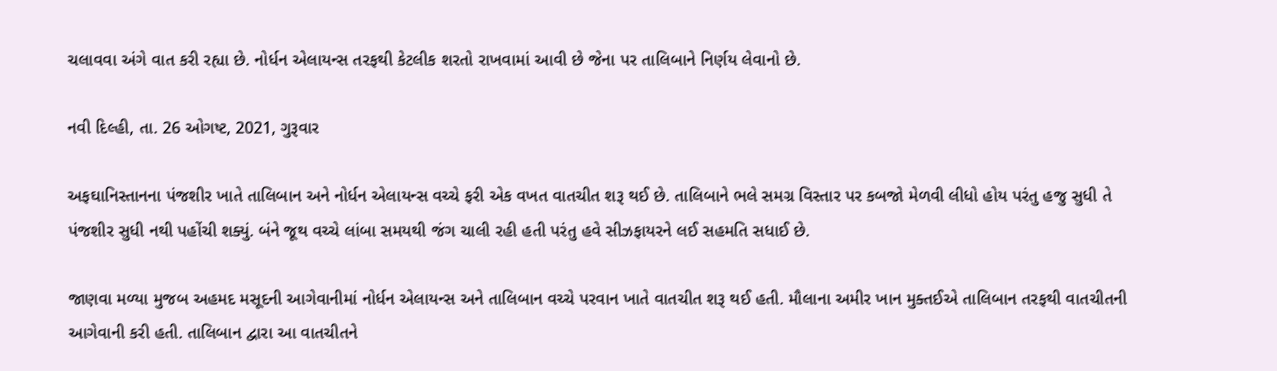ચલાવવા અંગે વાત કરી રહ્યા છે. નોર્ધન એલાયન્સ તરફથી કેટલીક શરતો રાખવામાં આવી છે જેના પર તાલિબાને નિર્ણય લેવાનો છે.

નવી દિલ્હી, તા. 26 ઓગષ્ટ, 2021, ગુરૂવાર

અફઘાનિસ્તાનના પંજશીર ખાતે તાલિબાન અને નોર્ધન એલાયન્સ વચ્ચે ફરી એક વખત વાતચીત શરૂ થઈ છે. તાલિબાને ભલે સમગ્ર વિસ્તાર પર કબજો મેળવી લીધો હોય પરંતુ હજુ સુધી તે પંજશીર સુધી નથી પહોંચી શક્યું. બંને જૂથ વચ્ચે લાંબા સમયથી જંગ ચાલી રહી હતી પરંતુ હવે સીઝફાયરને લઈ સહમતિ સધાઈ છે.

જાણવા મળ્યા મુજબ અહમદ મસૂદની આગેવાનીમાં નોર્ધન એલાયન્સ અને તાલિબાન વચ્ચે પરવાન ખાતે વાતચીત શરૂ થઈ હતી. મૌલાના અમીર ખાન મુક્તઈએ તાલિબાન તરફથી વાતચીતની આગેવાની કરી હતી. તાલિબાન દ્વારા આ વાતચીતને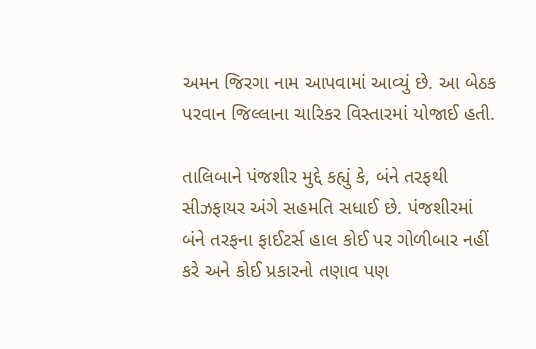અમન જિરગા નામ આપવામાં આવ્યું છે. આ બેઠક પરવાન જિલ્લાના ચારિકર વિસ્તારમાં યોજાઈ હતી.

તાલિબાને પંજશીર મુદ્દે કહ્યું કે, બંને તરફથી સીઝફાયર અંગે સહમતિ સધાઈ છે. પંજશીરમાં બંને તરફના ફાઈટર્સ હાલ કોઈ પર ગોળીબાર નહીં કરે અને કોઈ પ્રકારનો તણાવ પણ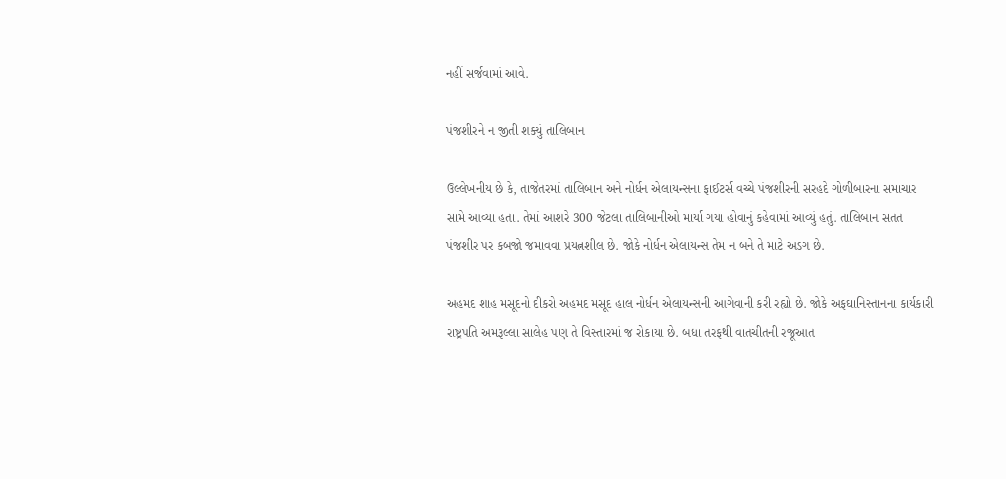નહીં સર્જવામાં આવે.

પંજશીરને ન જીતી શક્યું તાલિબાન

ઉલ્લેખનીય છે કે, તાજેતરમાં તાલિબાન અને નોર્ધન એલાયન્સના ફાઈટર્સ વચ્ચે પંજશીરની સરહદે ગોળીબારના સમાચાર સામે આવ્યા હતા. તેમાં આશરે 300 જેટલા તાલિબાનીઓ માર્યા ગયા હોવાનું કહેવામાં આવ્યું હતું. તાલિબાન સતત પંજશીર પર કબજો જમાવવા પ્રયત્નશીલ છે. જોકે નોર્ધન એલાયન્સ તેમ ન બને તે માટે અડગ છે.

અહમદ શાહ મસૂદનો દીકરો અહમદ મસૂદ હાલ નોર્ધન એલાયન્સની આગેવાની કરી રહ્યો છે. જોકે અફઘાનિસ્તાનના કાર્યકારી રાષ્ટ્રપતિ અમરૂલ્લા સાલેહ પણ તે વિસ્તારમાં જ રોકાયા છે. બધા તરફથી વાતચીતની રજૂઆત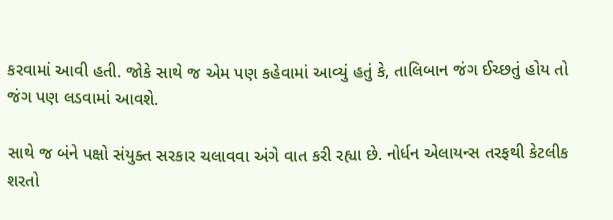કરવામાં આવી હતી. જોકે સાથે જ એમ પણ કહેવામાં આવ્યું હતું કે, તાલિબાન જંગ ઈચ્છતું હોય તો જંગ પણ લડવામાં આવશે.

સાથે જ બંને પક્ષો સંયુક્ત સરકાર ચલાવવા અંગે વાત કરી રહ્યા છે. નોર્ધન એલાયન્સ તરફથી કેટલીક શરતો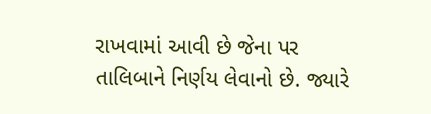રાખવામાં આવી છે જેના પર તાલિબાને નિર્ણય લેવાનો છે. જ્યારે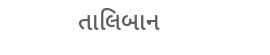તાલિબાન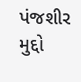પંજશીર મુદ્દો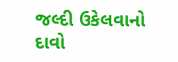જલ્દી ઉકેલવાનો દાવો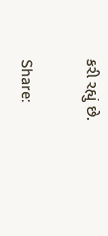કરી રહ્યું છે.

Share: